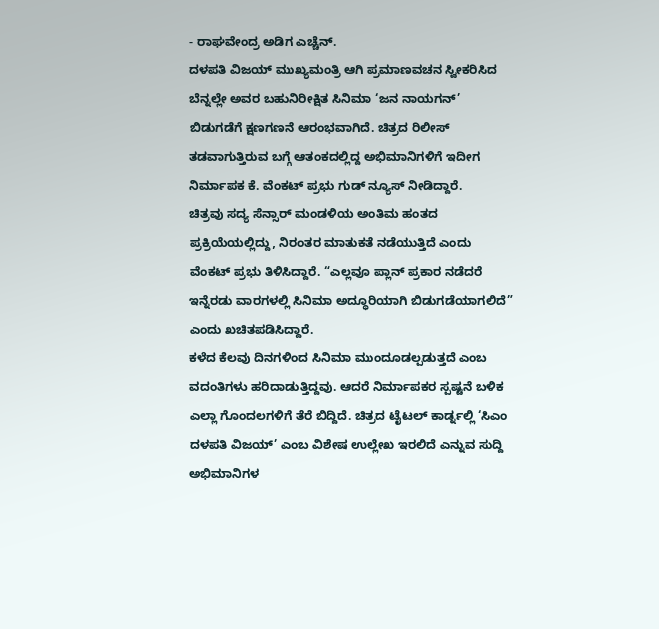- ರಾಘವೇಂದ್ರ ಅಡಿಗ ಎಚ್ಚೆನ್.
ದಳಪತಿ ವಿಜಯ್ ಮುಖ್ಯಮಂತ್ರಿ ಆಗಿ ಪ್ರಮಾಣವಚನ ಸ್ವೀಕರಿಸಿದ ಬೆನ್ನಲ್ಲೇ ಅವರ ಬಹುನಿರೀಕ್ಷಿತ ಸಿನಿಮಾ ‘ಜನ ನಾಯಗನ್’ ಬಿಡುಗಡೆಗೆ ಕ್ಷಣಗಣನೆ ಆರಂಭವಾಗಿದೆ. ಚಿತ್ರದ ರಿಲೀಸ್ ತಡವಾಗುತ್ತಿರುವ ಬಗ್ಗೆ ಆತಂಕದಲ್ಲಿದ್ದ ಅಭಿಮಾನಿಗಳಿಗೆ ಇದೀಗ ನಿರ್ಮಾಪಕ ಕೆ. ವೆಂಕಟ್ ಪ್ರಭು ಗುಡ್ ನ್ಯೂಸ್ ನೀಡಿದ್ದಾರೆ.
ಚಿತ್ರವು ಸದ್ಯ ಸೆನ್ಸಾರ್ ಮಂಡಳಿಯ ಅಂತಿಮ ಹಂತದ ಪ್ರಕ್ರಿಯೆಯಲ್ಲಿದ್ದು, ನಿರಂತರ ಮಾತುಕತೆ ನಡೆಯುತ್ತಿದೆ ಎಂದು ವೆಂಕಟ್ ಪ್ರಭು ತಿಳಿಸಿದ್ದಾರೆ. “ಎಲ್ಲವೂ ಪ್ಲಾನ್ ಪ್ರಕಾರ ನಡೆದರೆ ಇನ್ನೆರಡು ವಾರಗಳಲ್ಲಿ ಸಿನಿಮಾ ಅದ್ಧೂರಿಯಾಗಿ ಬಿಡುಗಡೆಯಾಗಲಿದೆ” ಎಂದು ಖಚಿತಪಡಿಸಿದ್ದಾರೆ.
ಕಳೆದ ಕೆಲವು ದಿನಗಳಿಂದ ಸಿನಿಮಾ ಮುಂದೂಡಲ್ಪಡುತ್ತದೆ ಎಂಬ ವದಂತಿಗಳು ಹರಿದಾಡುತ್ತಿದ್ದವು. ಆದರೆ ನಿರ್ಮಾಪಕರ ಸ್ಪಷ್ಟನೆ ಬಳಿಕ ಎಲ್ಲಾ ಗೊಂದಲಗಳಿಗೆ ತೆರೆ ಬಿದ್ದಿದೆ. ಚಿತ್ರದ ಟೈಟಲ್ ಕಾರ್ಡ್ನಲ್ಲಿ ‘ಸಿಎಂ ದಳಪತಿ ವಿಜಯ್’ ಎಂಬ ವಿಶೇಷ ಉಲ್ಲೇಖ ಇರಲಿದೆ ಎನ್ನುವ ಸುದ್ದಿ ಅಭಿಮಾನಿಗಳ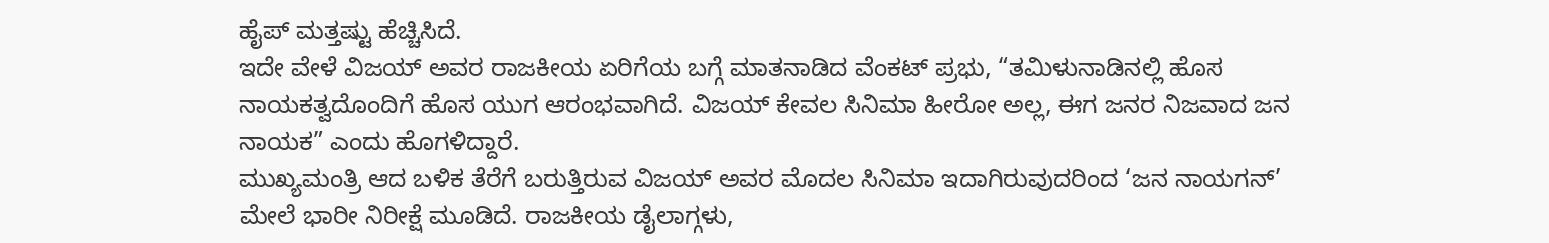ಹೈಪ್ ಮತ್ತಷ್ಟು ಹೆಚ್ಚಿಸಿದೆ.
ಇದೇ ವೇಳೆ ವಿಜಯ್ ಅವರ ರಾಜಕೀಯ ಏರಿಗೆಯ ಬಗ್ಗೆ ಮಾತನಾಡಿದ ವೆಂಕಟ್ ಪ್ರಭು, “ತಮಿಳುನಾಡಿನಲ್ಲಿ ಹೊಸ ನಾಯಕತ್ವದೊಂದಿಗೆ ಹೊಸ ಯುಗ ಆರಂಭವಾಗಿದೆ. ವಿಜಯ್ ಕೇವಲ ಸಿನಿಮಾ ಹೀರೋ ಅಲ್ಲ, ಈಗ ಜನರ ನಿಜವಾದ ಜನ ನಾಯಕ” ಎಂದು ಹೊಗಳಿದ್ದಾರೆ.
ಮುಖ್ಯಮಂತ್ರಿ ಆದ ಬಳಿಕ ತೆರೆಗೆ ಬರುತ್ತಿರುವ ವಿಜಯ್ ಅವರ ಮೊದಲ ಸಿನಿಮಾ ಇದಾಗಿರುವುದರಿಂದ ‘ಜನ ನಾಯಗನ್’ ಮೇಲೆ ಭಾರೀ ನಿರೀಕ್ಷೆ ಮೂಡಿದೆ. ರಾಜಕೀಯ ಡೈಲಾಗ್ಗಳು,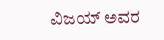ವಿಜಯ್ ಅವರ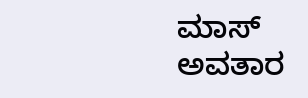ಮಾಸ್ ಅವತಾರ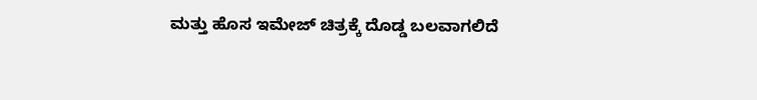ಮತ್ತು ಹೊಸ ಇಮೇಜ್ ಚಿತ್ರಕ್ಕೆ ದೊಡ್ಡ ಬಲವಾಗಲಿದೆ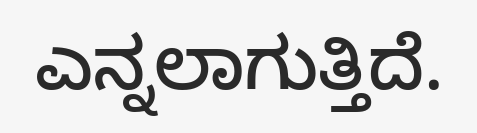ಎನ್ನಲಾಗುತ್ತಿದೆ.